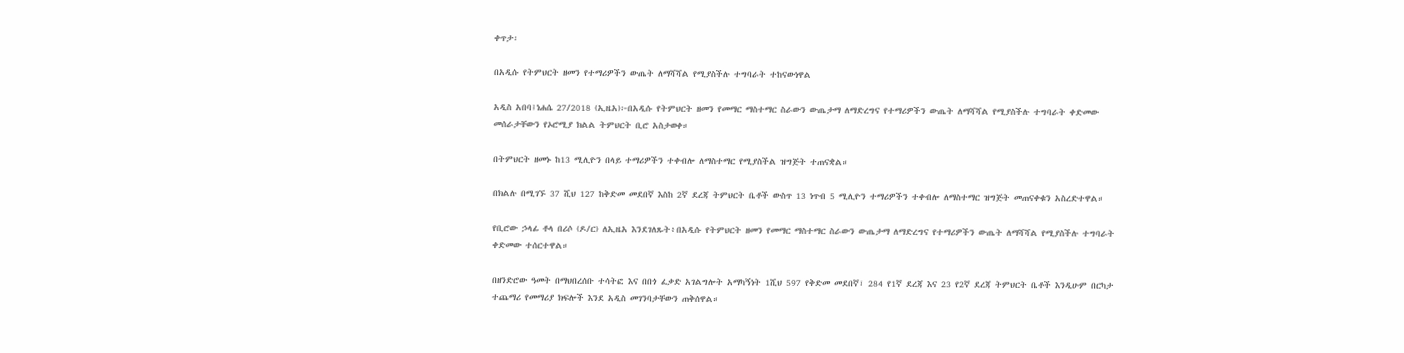ቀጥታ፡

በአዲሱ የትምህርት ዘመን የተማሪዎችን ውጤት ለማሻሻል የሚያስችሉ ተግባራት ተከናውነዋል

አዲስ አበባ፤ነሐሴ 27/2018 (ኢዜአ)፦በአዲሱ የትምህርት ዘመን የመማር ማስተማር ስራውን ውጤታማ ለማድረግና የተማሪዎችን ውጤት ለማሻሻል የሚያስችሉ ተግባራት ቀድመው መሰራታቸውን የኦሮሚያ ክልል ትምህርት ቢሮ አስታወቀ።

በትምህርት ዘመኑ ከ13 ሚሊዮን በላይ ተማሪዎችን ተቀብሎ ለማስተማር የሚያስችል ዝግጅት ተጠናቋል።

በክልሉ በሚገኙ 37 ሺህ 127 ከቅድመ መደበኛ እስከ 2ኛ ደረጃ ትምህርት ቤቶች ውስጥ 13 ነጥብ 5 ሚሊዮን ተማሪዎችን ተቀብሎ ለማስተማር ዝግጅት መጠናቀቁን አስረድተዋል።

የቢሮው ኃላፊ ቶላ በሪሶ (ዶ/ር) ለኢዜአ እንደገለጹት፥በአዲሱ የትምህርት ዘመን የመማር ማስተማር ስራውን ውጤታማ ለማድረግና የተማሪዎችን ውጤት ለማሻሻል የሚያስችሉ ተግባራት ቀድመው ተሰርተዋል።

በዘንድሮው ዓመት በማህበረሰቡ ተሳትፎ እና በበጎ ፈቃድ አገልግሎት አማካኝነት 1ሺህ 597 የቅድመ መደበኛ፣ 284 የ1ኛ ደረጃ እና 23 የ2ኛ ደረጃ ትምህርት ቤቶች እንዲሁም በርካታ ተጨማሪ የመማሪያ ክፍሎች እንደ አዲስ መገንባታቸውን ጠቅሰዋል።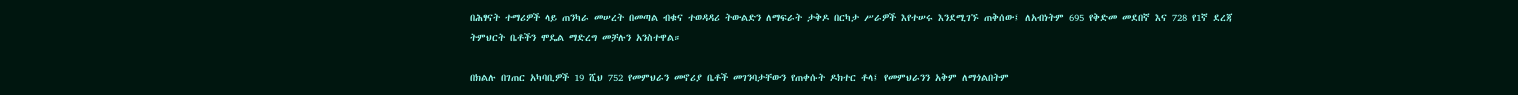በሕፃናት ተማሪዎች ላይ ጠንካራ መሠረት በመጣል ብቁና ተወዳዳሪ ትውልድን ለማፍራት ታቅዶ በርካታ ሥራዎች እየተሠሩ እንደሚገኙ ጠቅሰው፤ ለአብነትም 695 የቅድመ መደበኛ እና 728 የ1ኛ ደረጃ ትምህርት ቤቶችን ሞዴል ማድረግ መቻሉን አንስተዋል።

በክልሉ በገጠር አካባቢዎች 19 ሺህ 752 የመምህራን መኖሪያ ቤቶች መገንባታቸውን የጠቀሱት ዶክተር ቶላ፤ የመምህራንን አቅም ለማጎልበትም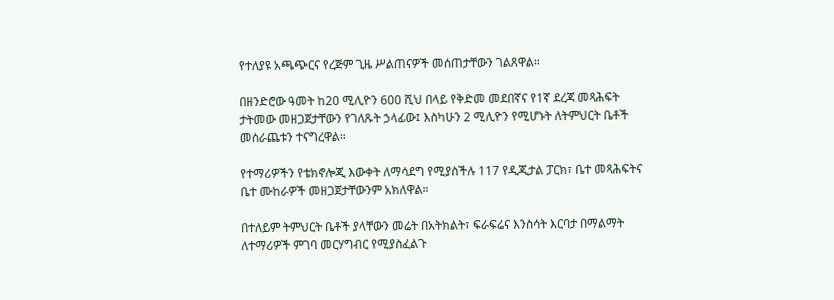የተለያዩ አጫጭርና የረጅም ጊዜ ሥልጠናዎች መሰጠታቸውን ገልጸዋል።

በዘንድሮው ዓመት ከ20 ሚሊዮን 600 ሺህ በላይ የቅድመ መደበኛና የ1ኛ ደረጃ መጻሕፍት ታትመው መዘጋጀታቸውን የገለጹት ኃላፊው፤ እስካሁን 2 ሚሊዮን የሚሆኑት ለትምህርት ቤቶች መሰራጨቱን ተናግረዋል።

የተማሪዎችን የቴክኖሎጂ እውቀት ለማሳደግ የሚያስችሉ 117 የዲጂታል ፓርክ፣ ቤተ መጻሕፍትና ቤተ ሙከራዎች መዘጋጀታቸውንም አክለዋል።

በተለይም ትምህርት ቤቶች ያላቸውን መሬት በአትክልት፣ ፍራፍሬና እንስሳት እርባታ በማልማት ለተማሪዎች ምገባ መርሃግብር የሚያስፈልጉ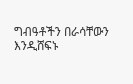ግብዓቶችን በራሳቸውን እንዲሸፍኑ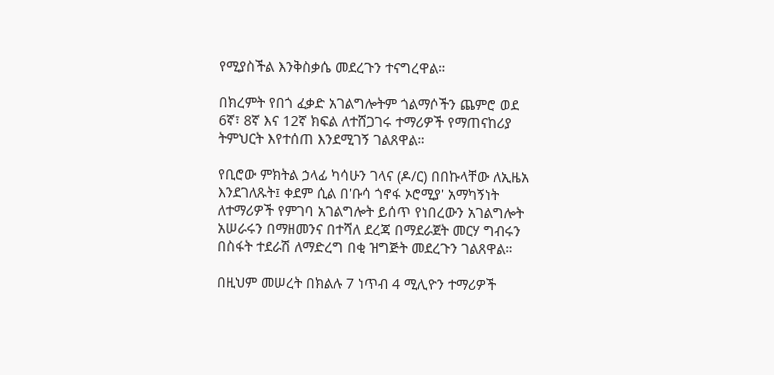የሚያስችል እንቅስቃሴ መደረጉን ተናግረዋል።

በክረምት የበጎ ፈቃድ አገልግሎትም ጎልማሶችን ጨምሮ ወደ 6ኛ፣ 8ኛ እና 12ኛ ክፍል ለተሸጋገሩ ተማሪዎች የማጠናከሪያ ትምህርት እየተሰጠ እንደሚገኝ ገልጸዋል።

የቢሮው ምክትል ኃላፊ ካሳሁን ገላና (ዶ/ር) በበኩላቸው ለኢዜአ እንደገለጹት፤ ቀደም ሲል በ'ቡሳ ጎኖፋ ኦሮሚያ' አማካኝነት ለተማሪዎች የምገባ አገልግሎት ይሰጥ የነበረውን አገልግሎት አሠራሩን በማዘመንና በተሻለ ደረጃ በማደራጀት መርሃ ግብሩን በስፋት ተደራሽ ለማድረግ በቂ ዝግጅት መደረጉን ገልጸዋል።

በዚህም መሠረት በክልሉ 7 ነጥብ 4 ሚሊዮን ተማሪዎች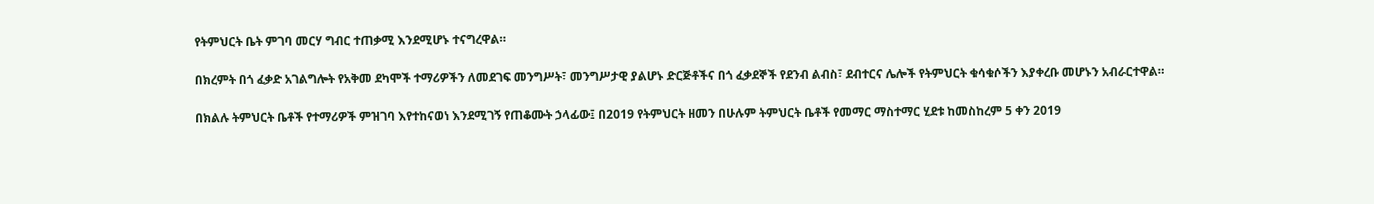የትምህርት ቤት ምገባ መርሃ ግብር ተጠቃሚ እንደሚሆኑ ተናግረዋል።

በክረምት በጎ ፈቃድ አገልግሎት የአቅመ ደካሞች ተማሪዎችን ለመደገፍ መንግሥት፣ መንግሥታዊ ያልሆኑ ድርጅቶችና በጎ ፈቃደኞች የደንብ ልብስ፣ ደብተርና ሌሎች የትምህርት ቁሳቁሶችን እያቀረቡ መሆኑን አብራርተዋል።

በክልሉ ትምህርት ቤቶች የተማሪዎች ምዝገባ እየተከናወነ እንደሚገኝ የጠቆሙት ኃላፊው፤ በ2019 የትምህርት ዘመን በሁሉም ትምህርት ቤቶች የመማር ማስተማር ሂደቱ ከመስከረም 5 ቀን 2019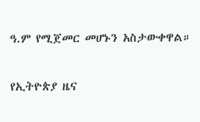ዓ.ም የሚጀመር መሆኑን አስታውቀዋል።

የኢትዮጵያ ዜና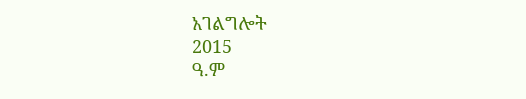አገልግሎት
2015
ዓ.ም